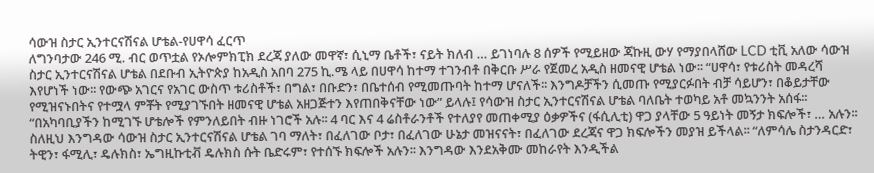ሳውዝ ስታር ኢንተርናሽናል ሆቴል-የሀዋሳ ፈርጥ
ለግንባታው 246 ሚ. ብር ወጥቷል የኦሎምክፒክ ደረጃ ያለው መዋኛ፣ ሲኒማ ቤቶች፣ ናይት ክለብ … ይገነባሉ 8 ሰዎች የሚይዘው ጃኩዚ ውሃ የማያበላሸው LCD ቲቪ አለው ሳውዝ ስታር ኢንተርናሽናል ሆቴል በደቡብ ኢትዮጵያ ከአዲስ አበባ 275 ኪ.ሜ ላይ በሀዋሳ ከተማ ተገንብቶ በቅርቡ ሥራ የጀመረ አዲስ ዘመናዊ ሆቴል ነው፡፡ “ሀዋሳ፣ የቱሪስት መዳረሻ እየሆነች ነው፡፡ የውጭ አገርና የአገር ውስጥ ቱሪስቶች፣ በግል፣ በቡድን፣ በቤተሰብ የሚመጡባት ከተማ ሆናለች፡፡ እንግዶቻችን ሲመጡ የሚያርፉበት ብቻ ሳይሆን፣ በቆይታቸው የሚዝናኑበትና የተሟላ ምቾት የሚያገኙበት ዘመናዊ ሆቴል አዘጋጅተን እየጠበቅናቸው ነው” ይላሉ፤ የሳውዝ ስታር ኢንተርናሽናል ሆቴል ባለቤት ተወካይ አቶ መኳንንት አሰፋ፡፡ “በአካባቢያችን ከሚገኙ ሆቴሎች የምንለይበት ብዙ ነገሮች አሉ፡፡ 4 ባር እና 4 ሬስቶራንቶች የተለያየ መጠቀሚያ ዕቃዎችና (ፋሲሊቲ) ዋጋ ያላቸው 5 ዓይነት መኝታ ክፍሎች፣ … አሉን፡፡ ስለዚህ እንግዳው ሳውዝ ስታር ኢንተርናሽናል ሆቴል ገባ ማለት፣ በፈለገው ቦታ፣ በፈለገው ሁኔታ መዝናናት፣ በፈለገው ደረጃና ዋጋ ክፍሎችን መያዝ ይችላል፡፡ “ለምሳሌ ስታንዳርድ፣ ትዊን፣ ፋሚሊ፣ ዴሉክስ፣ ኤግዚኩቲቭ ዴሉክስ ሱት ቤድሩም፣ የተሰኙ ክፍሎች አሉን፡፡ እንግዳው እንደአቅሙ መከራየት እንዲችል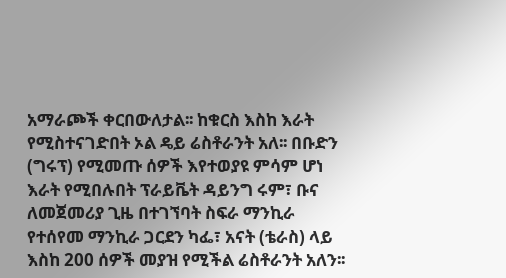አማራጮች ቀርበውለታል፡፡ ከቁርስ እስከ እራት የሚስተናገድበት ኦል ዴይ ሬስቶራንት አለ፡፡ በቡድን (ግሩፕ) የሚመጡ ሰዎች እየተወያዩ ምሳም ሆነ እራት የሚበሉበት ፕራይቬት ዳይንግ ሩም፣ ቡና ለመጀመሪያ ጊዜ በተገኘባት ስፍራ ማንኪራ የተሰየመ ማንኪራ ጋርደን ካፌ፣ አናት (ቴራስ) ላይ እስከ 200 ሰዎች መያዝ የሚችል ሬስቶራንት አለን፡፡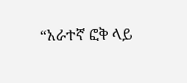“አራተኛ ፎቅ ላይ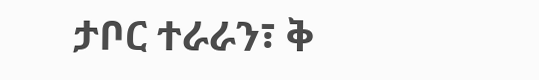ታቦር ተራራን፣ ቅ